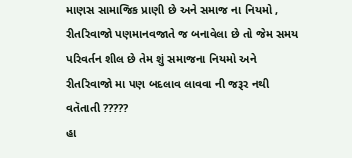માણસ સામાજિક પ્રાણી છે અને સમાજ ના નિયમો , રીતરિવાજો પણમાનવજાતે જ બનાવેલા છે તો જેમ સમય પરિવર્તન શીલ છે તેમ શું સમાજના નિયમો અને રીતરિવાજો મા પણ બદલાવ લાવવા ની જરૂર નથી વતૅતાતી ?????
હા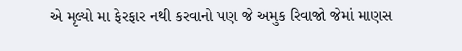એ મૃલ્યો મા ફેરફાર નથી કરવાનો પણ જે અમુક રિવાજો જેમાં માણસ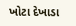ખોટા દેખાડા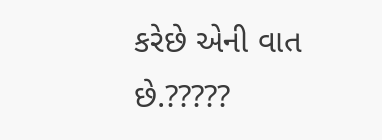કરેછે એની વાત છે.?????